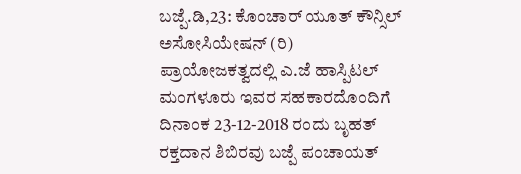ಬಜ್ಪೆ.ಡಿ,23: ಕೊಂಚಾರ್ ಯೂತ್ ಕೌನ್ಸಿಲ್ ಅಸೋಸಿಯೇಷನ್ (ರಿ) ಪ್ರಾಯೋಜಕತ್ವದಲ್ಲಿ ಎ.ಜೆ ಹಾಸ್ಪಿಟಲ್ ಮಂಗಳೂರು ಇವರ ಸಹಕಾರದೊಂದಿಗೆ ದಿನಾಂಕ 23-12-2018 ರಂದು ಬೃಹತ್ ರಕ್ತದಾನ ಶಿಬಿರವು ಬಜ್ಪೆ ಪಂಚಾಯತ್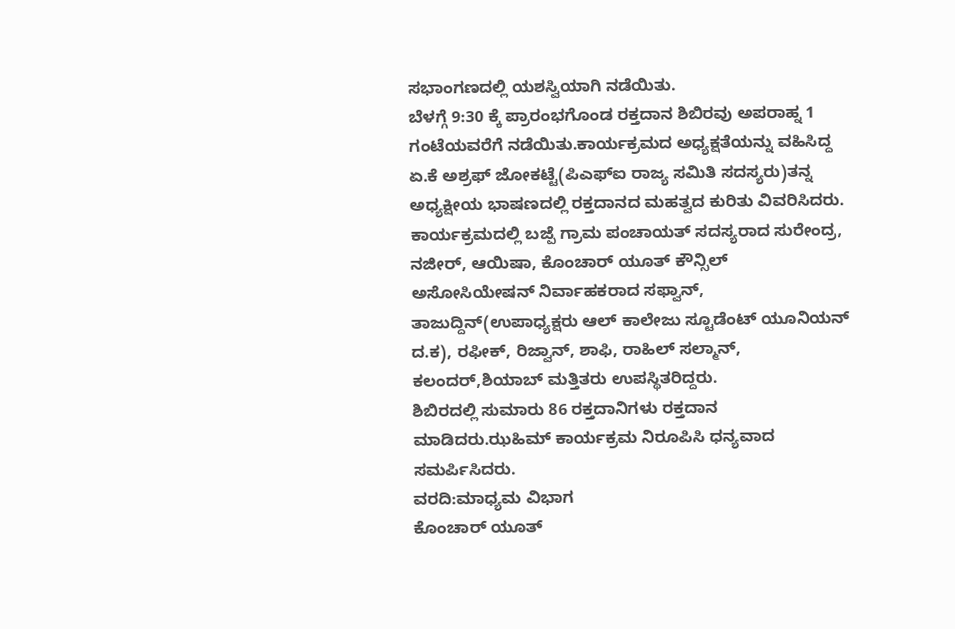ಸಭಾಂಗಣದಲ್ಲಿ ಯಶಸ್ವಿಯಾಗಿ ನಡೆಯಿತು.
ಬೆಳಗ್ಗೆ 9:30 ಕ್ಕೆ ಪ್ರಾರಂಭಗೊಂಡ ರಕ್ತದಾನ ಶಿಬಿರವು ಅಪರಾಹ್ನ 1 ಗಂಟೆಯವರೆಗೆ ನಡೆಯಿತು.ಕಾರ್ಯಕ್ರಮದ ಅಧ್ಯಕ್ಷತೆಯನ್ನು ವಹಿಸಿದ್ದ ಏ.ಕೆ ಅಶ್ರಫ್ ಜೋಕಟ್ಟೆ(ಪಿಎಫ್ಐ ರಾಜ್ಯ ಸಮಿತಿ ಸದಸ್ಯರು)ತನ್ನ ಅಧ್ಯಕ್ಷೀಯ ಭಾಷಣದಲ್ಲಿ ರಕ್ತದಾನದ ಮಹತ್ವದ ಕುರಿತು ವಿವರಿಸಿದರು.
ಕಾರ್ಯಕ್ರಮದಲ್ಲಿ ಬಜ್ಪೆ ಗ್ರಾಮ ಪಂಚಾಯತ್ ಸದಸ್ಯರಾದ ಸುರೇಂದ್ರ, ನಜೀರ್, ಆಯಿಷಾ, ಕೊಂಚಾರ್ ಯೂತ್ ಕೌನ್ಸಿಲ್ ಅಸೋಸಿಯೇಷನ್ ನಿರ್ವಾಹಕರಾದ ಸಫ್ವಾನ್, ತಾಜುದ್ದಿನ್(ಉಪಾಧ್ಯಕ್ಷರು ಆಲ್ ಕಾಲೇಜು ಸ್ಟೂಡೆಂಟ್ ಯೂನಿಯನ್ ದ.ಕ), ರಫೀಕ್, ರಿಜ್ವಾನ್, ಶಾಫಿ, ರಾಹಿಲ್ ಸಲ್ಮಾನ್, ಕಲಂದರ್,ಶಿಯಾಬ್ ಮತ್ತಿತರು ಉಪಸ್ಥಿತರಿದ್ದರು.
ಶಿಬಿರದಲ್ಲಿ ಸುಮಾರು 86 ರಕ್ತದಾನಿಗಳು ರಕ್ತದಾನ ಮಾಡಿದರು.ಝಹಿಮ್ ಕಾರ್ಯಕ್ರಮ ನಿರೂಪಿಸಿ ಧನ್ಯವಾದ ಸಮರ್ಪಿಸಿದರು.
ವರದಿ:ಮಾಧ್ಯಮ ವಿಭಾಗ
ಕೊಂಚಾರ್ ಯೂತ್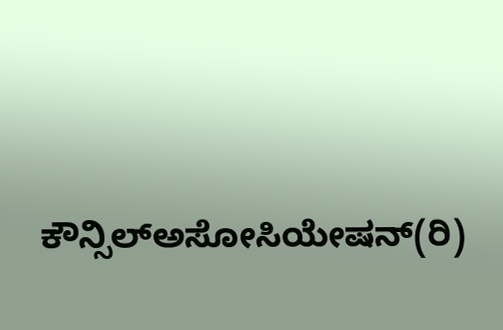ಕೌನ್ಸಿಲ್ಅಸೋಸಿಯೇಷನ್(ರಿ)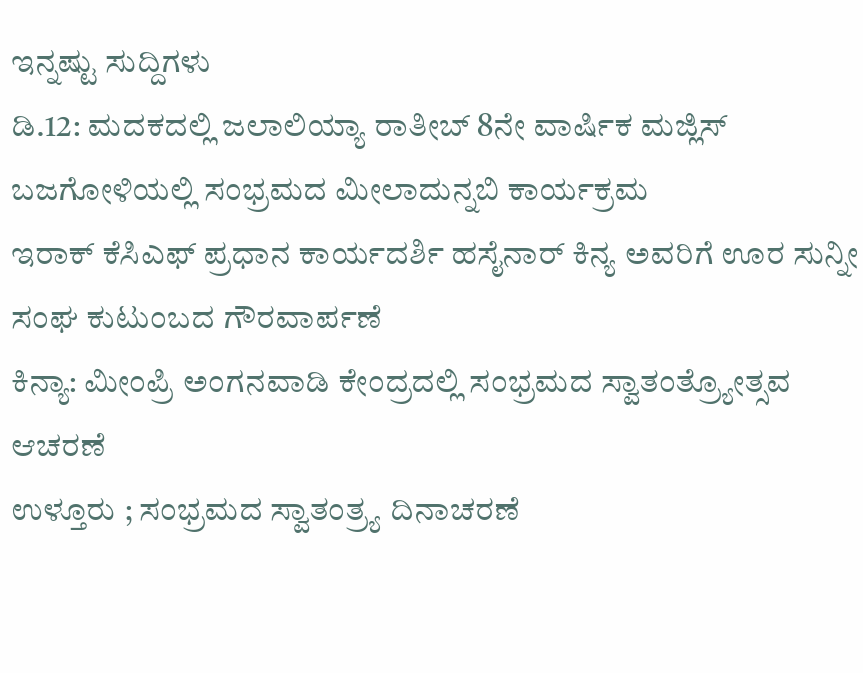ಇನ್ನಷ್ಟು ಸುದ್ದಿಗಳು
ಡಿ.12: ಮದಕದಲ್ಲಿ ಜಲಾಲಿಯ್ಯಾ ರಾತೀಬ್ 8ನೇ ವಾರ್ಷಿಕ ಮಜ್ಲಿಸ್
ಬಜಗೋಳಿಯಲ್ಲಿ ಸಂಭ್ರಮದ ಮೀಲಾದುನ್ನಬಿ ಕಾರ್ಯಕ್ರಮ
ಇರಾಕ್ ಕೆಸಿಎಫ್ ಪ್ರಧಾನ ಕಾರ್ಯದರ್ಶಿ ಹಸೈನಾರ್ ಕಿನ್ಯ ಅವರಿಗೆ ಊರ ಸುನ್ನೀ ಸಂಘ ಕುಟುಂಬದ ಗೌರವಾರ್ಪಣೆ
ಕಿನ್ಯಾ: ಮೀಂಪ್ರಿ ಅಂಗನವಾಡಿ ಕೇಂದ್ರದಲ್ಲಿ ಸಂಭ್ರಮದ ಸ್ವಾತಂತ್ರ್ಯೋತ್ಸವ ಆಚರಣೆ
ಉಳ್ತೂರು ; ಸಂಭ್ರಮದ ಸ್ವಾತಂತ್ರ್ಯ ದಿನಾಚರಣೆ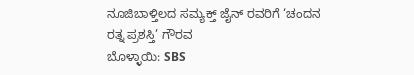ನೂಜಿಬಾಳ್ತಿಲದ ಸಮ್ಯಕ್ತ್ ಜೈನ್ ರವರಿಗೆ ‘ಚಂದನ ರತ್ನ ಪ್ರಶಸ್ತಿ’ ಗೌರವ
ಬೊಳ್ಳಾಯಿ: SBS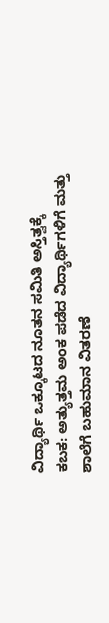ವಿದ್ಯಾರ್ಥಿ ಒಕ್ಕೂಟದ ನೂತನ ಸಮಿತಿ ಅಸ್ತಿತ್ವಕ್ಕೆ
ಕಬಕ: ಅತ್ಯುತ್ತಮ ಅಂಕ ಪಡೆದ ವಿದ್ಯಾರ್ಥಿಗಳಿಗೆ ಮತ್ತು ಶಾಲೆಗೆ ಬಹುಮಾನ ವಿತರಣೆ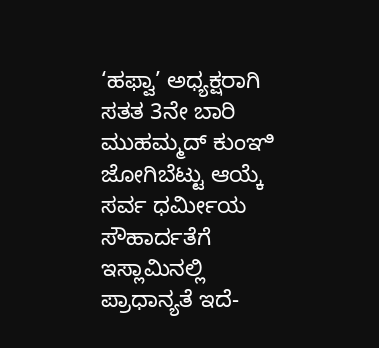‘ಹಫ್ವಾ’ ಅಧ್ಯಕ್ಷರಾಗಿ ಸತತ 3ನೇ ಬಾರಿ ಮುಹಮ್ಮದ್ ಕುಂಞಿ ಜೋಗಿಬೆಟ್ಟು ಆಯ್ಕೆ
ಸರ್ವ ಧರ್ಮೀಯ ಸೌಹಾರ್ದತೆಗೆ ಇಸ್ಲಾಮಿನಲ್ಲಿ ಪ್ರಾಧಾನ್ಯತೆ ಇದೆ-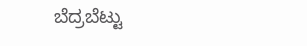ಬೆದ್ರಬೆಟ್ಟು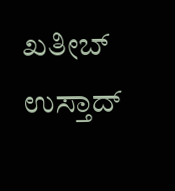ಖತೀಬ್ ಉಸ್ತಾದ್